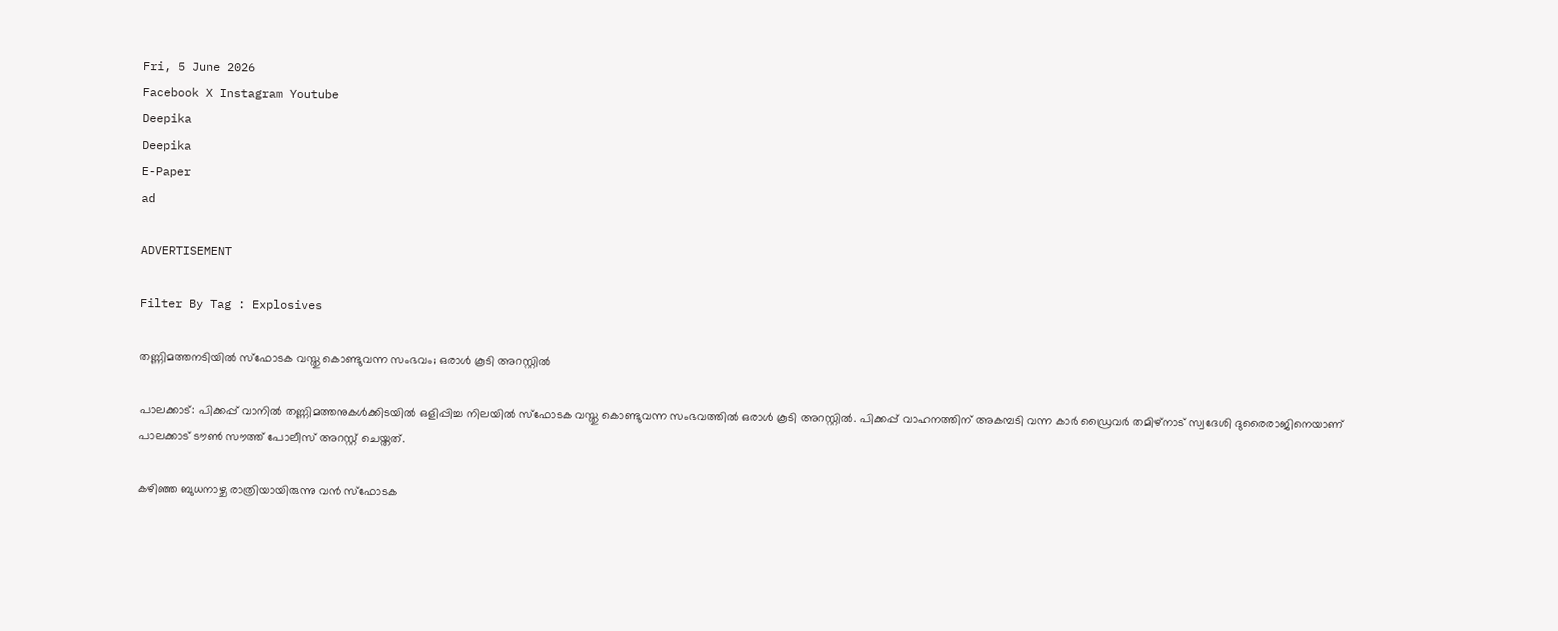Fri, 5 June 2026
Facebook X Instagram Youtube
Deepika
Deepika
E-Paper
ad

ADVERTISEMENT

Filter By Tag : Explosives

തണ്ണിമത്തനടിയിൽ സ്ഫോടക വസ്തു കൊണ്ടുവന്ന സംഭവം; ഒരാൾ കൂടി അറസ്റ്റിൽ

പാലക്കാട്: പിക്കപ്പ് വാനിൽ തണ്ണിമത്തനുകൾക്കിടയിൽ ഒളിപ്പിച്ച നിലയിൽ സ്ഫോടക വസ്തു കൊണ്ടുവന്ന സംഭവത്തിൽ ഒരാൾ കൂടി അറസ്റ്റിൽ. പിക്കപ്പ് വാഹനത്തിന് അകമ്പടി വന്ന കാർ ഡ്രൈവർ തമിഴ്നാട് സ്വദേശി ദുരൈരാജിനെയാണ് പാലക്കാട്‌ ടൗൺ സൗത്ത് പോലീസ് അറസ്റ്റ് ചെയ്തത്.

കഴിഞ്ഞ ബുധനാഴ്ച രാത്രിയായിരുന്നു വൻ സ്ഫോടക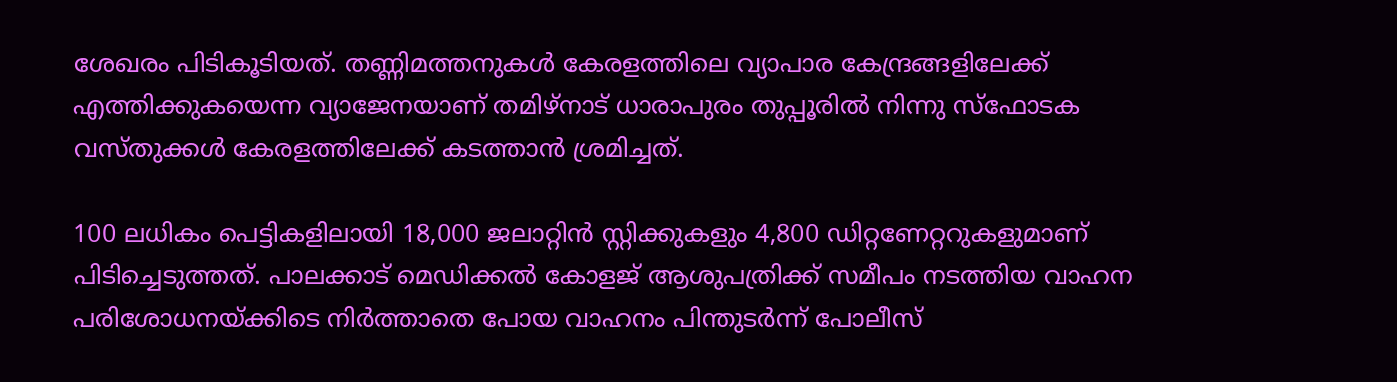ശേഖരം പിടികൂടിയത്. തണ്ണിമത്തനുകൾ കേരളത്തിലെ വ്യാപാര കേന്ദ്രങ്ങളിലേക്ക് എത്തിക്കുകയെന്ന വ്യാജേനയാണ് തമിഴ്നാട് ധാരാപുരം തുപ്പൂരിൽ നിന്നു സ്ഫോടക വസ്തുക്കൾ കേരളത്തിലേക്ക് കടത്താൻ ശ്രമിച്ചത്.

100 ലധികം പെട്ടികളിലായി 18,000 ജലാറ്റിൻ സ്റ്റിക്കുകളും 4,800 ഡിറ്റണേറ്ററുകളുമാണ് പിടിച്ചെടുത്തത്. പാലക്കാട് മെഡിക്കൽ കോളജ് ആശുപത്രിക്ക് സമീപം നടത്തിയ വാഹന പരിശോധനയ്ക്കിടെ നിർത്താതെ പോയ വാഹനം പിന്തുടർന്ന് പോലീസ്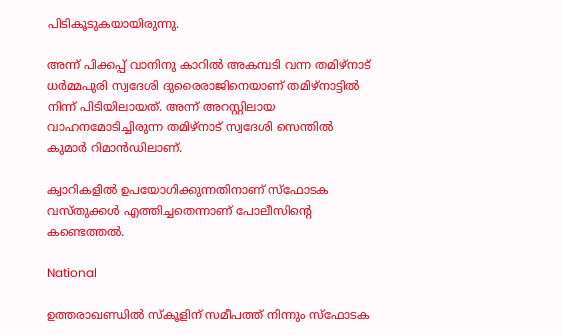പിടികൂടുകയായിരുന്നു.

അന്ന് പിക്കപ്പ് വാനിനു കാറിൽ അകമ്പടി വന്ന തമിഴ്നാട് ധർമ്മപുരി സ്വദേശി ദുരൈരാജിനെയാണ് തമിഴ്നാട്ടിൽ നിന്ന് പിടിയിലായത്. അന്ന് അറസ്റ്റിലായ വാഹനമോടിച്ചിരുന്ന തമിഴ്‌നാട് സ്വദേശി സെന്തിൽ കുമാർ റിമാൻഡിലാണ്.

ക്വാറികളിൽ ഉപയോഗിക്കുന്നതിനാണ് സ്ഫോടക വസ്തുക്കൾ എത്തിച്ചതെന്നാണ് പോലീസിന്‍റെ കണ്ടെത്തൽ.

National

ഉത്തരാഖണ്ഡിൽ സ്കൂളിന് സമീപത്ത് നിന്നും സ്ഫോടക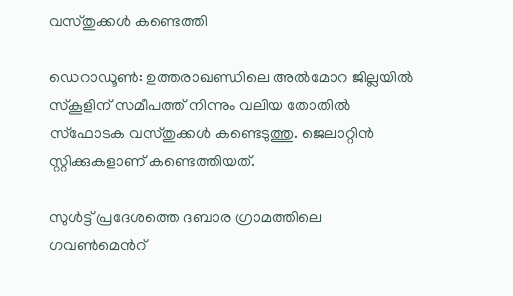വസ്തുക്കൾ കണ്ടെത്തി

ഡെറാഡൂൺ: ഉത്തരാഖണ്ഡിലെ അൽമോറ ജില്ലയിൽ സ്കൂളിന് സമീപത്ത് നിന്നും വലിയ തോതിൽ സ്ഫോടക വസ്തുക്കൾ കണ്ടെടുത്തു. ജെലാറ്റിൻ സ്റ്റിക്കുകളാണ് കണ്ടെത്തിയത്.

സുൾട്ട് പ്രദേശത്തെ ദബാര ഗ്രാമത്തിലെ ഗവൺമെന്‍റ്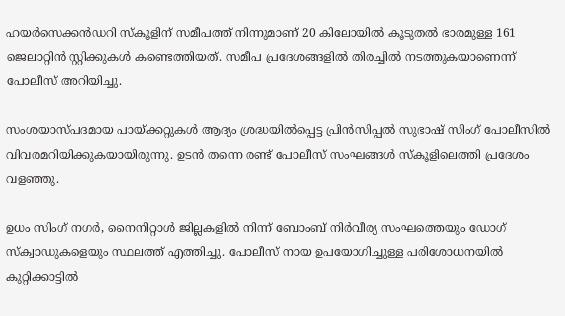ഹയർസെക്കൻഡറി സ്കൂളിന് സമീപത്ത് നിന്നുമാണ് 20 കിലോയിൽ കൂടുതൽ ഭാരമുള്ള 161 ജെലാറ്റിൻ സ്റ്റിക്കുകൾ കണ്ടെത്തിയത്. സമീപ പ്രദേശങ്ങളിൽ തിരച്ചിൽ നടത്തുകയാണെന്ന് പോലീസ് അറിയിച്ചു.

സംശയാസ്പദമായ പായ്ക്കറ്റുകൾ ആദ്യം ശ്രദ്ധയിൽപ്പെട്ട പ്രിൻസിപ്പൽ സുഭാഷ് സിംഗ് പോലീസിൽ വിവരമറിയിക്കുകയായിരുന്നു. ഉടൻ തന്നെ രണ്ട് പോലീസ് സംഘങ്ങൾ സ്കൂളിലെത്തി പ്രദേശം വളഞ്ഞു.

ഉധം സിംഗ് നഗർ, നൈനിറ്റാൾ ജില്ലകളിൽ നിന്ന് ബോംബ് നിർവീര്യ സംഘത്തെയും ഡോഗ് സ്ക്വാഡുകളെയും സ്ഥലത്ത് എത്തിച്ചു. പോലീസ് നായ ഉപയോഗിച്ചുള്ള പരിശോധനയിൽ കുറ്റിക്കാട്ടിൽ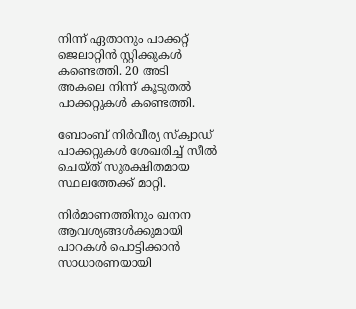നിന്ന് ഏതാനും പാക്കറ്റ് ജെലാറ്റിൻ സ്റ്റിക്കുകൾ കണ്ടെത്തി. 20 അടി അകലെ നിന്ന് കൂടുതൽ പാക്കറ്റുകൾ കണ്ടെത്തി.

ബോംബ് നിർവീര്യ സ്‌ക്വാഡ് പാക്കറ്റുകൾ ശേഖരിച്ച് സീൽ ചെയ്ത് സുരക്ഷിതമായ സ്ഥലത്തേക്ക് മാറ്റി.

നിർമാണത്തിനും ഖനന ആവശ്യങ്ങൾക്കുമായി പാറകൾ പൊട്ടിക്കാൻ സാധാരണയായി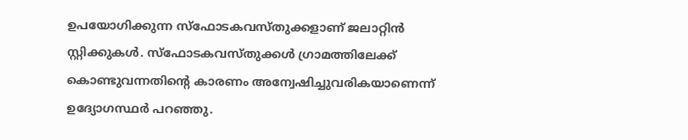ഉപയോഗിക്കുന്ന സ്ഫോടകവസ്തുക്കളാണ് ജലാറ്റിൻ സ്റ്റിക്കുകൾ. സ്ഫോടകവസ്തുക്കൾ ഗ്രാമത്തിലേക്ക് കൊണ്ടുവന്നതിന്‍റെ കാരണം അന്വേഷിച്ചുവരികയാണെന്ന് ഉദ്യോഗസ്ഥർ പറഞ്ഞു.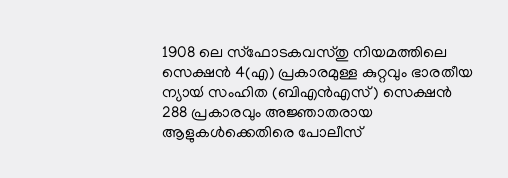1908 ലെ സ്ഫോടകവസ്തു നിയമത്തിലെ സെക്ഷൻ 4(എ) പ്രകാരമുള്ള കുറ്റവും ഭാരതീയ ന്യായ്‍ സംഹിത (ബിഎന്‍എസ്) സെക്ഷന്‍ 288 പ്രകാരവും അജ്ഞാതരായ ആളുകൾക്കെതിരെ പോലീസ്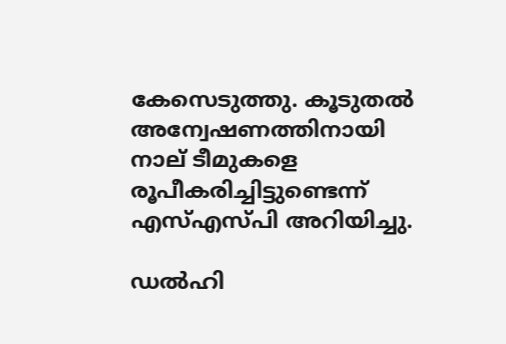കേസെടുത്തു. കൂടുതൽ അന്വേഷണത്തിനായി നാല് ടീമുകളെ രൂപീകരിച്ചിട്ടുണ്ടെന്ന് എസ്എസ്പി അറിയിച്ചു.

ഡൽഹി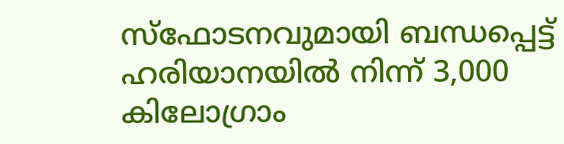സ്ഫോടനവുമായി ബന്ധപ്പെട്ട് ഹരിയാനയിൽ നിന്ന് 3,000 കിലോഗ്രാം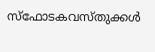സ്ഫോടകവസ്തുക്കൾ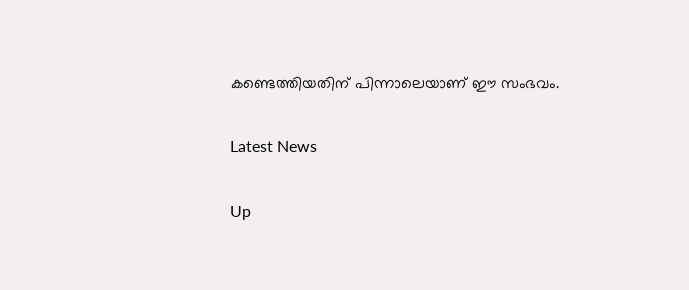കണ്ടെത്തിയതിന് പിന്നാലെയാണ് ഈ സംഭവം.

Latest News

Up